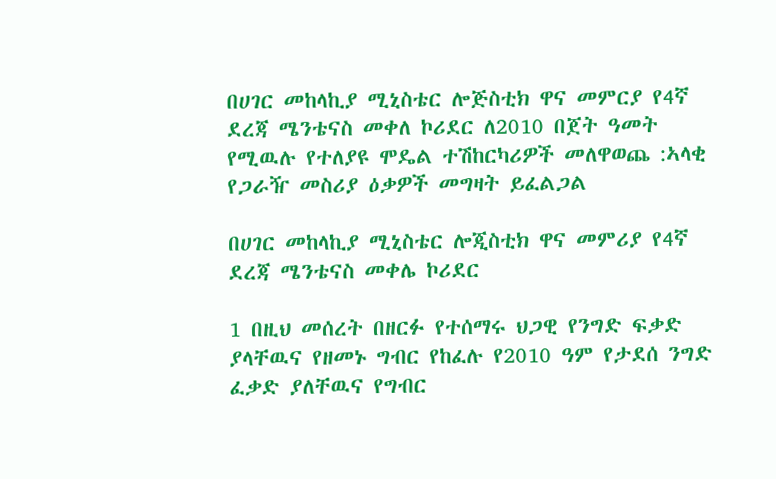በሀገር መከላኪያ ሚኒስቴር ሎጅስቲክ ዋና መምርያ የ4ኛ ደረጃ ሜንቴናስ መቀለ ኮሪደር ለ2010 በጀት ዓመት የሚዉሉ የተለያዩ ሞዴል ተሽከርካሪዎች መለዋወጨ :ኣላቂ የጋራዥ መስሪያ ዕቃዎች መግዛት ይፈልጋል

በሀገር መከላኪያ ሚኒስቴር ሎጂስቲክ ዋና መምሪያ የ4ኛ ደረጃ ሜንቴናስ መቀሌ ኮሪደር

1 በዚህ መሰረት በዘርፉ የተሰማሩ ህጋዊ የንግድ ፍቃድ ያላቸዉና የዘመኑ ግብር የከፈሉ የ2010 ዓም የታደሰ ንግድ ፈቃድ ያለቸዉና የግብር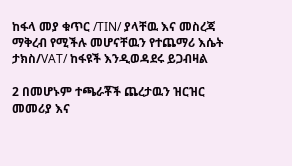ከፋላ መያ ቁጥር /TIN/ ያላቸዉ እና መስረጃ ማቅረብ የሚችሉ መሆናቸዉን የተጨማሪ እሴት ታክስ/VAT/ ከፋዩች እንዲወዳደሩ ይጋብዛል

2 በመሆኑም ተጫራቾች ጨረታዉን ዝርዝር መመሪያ እና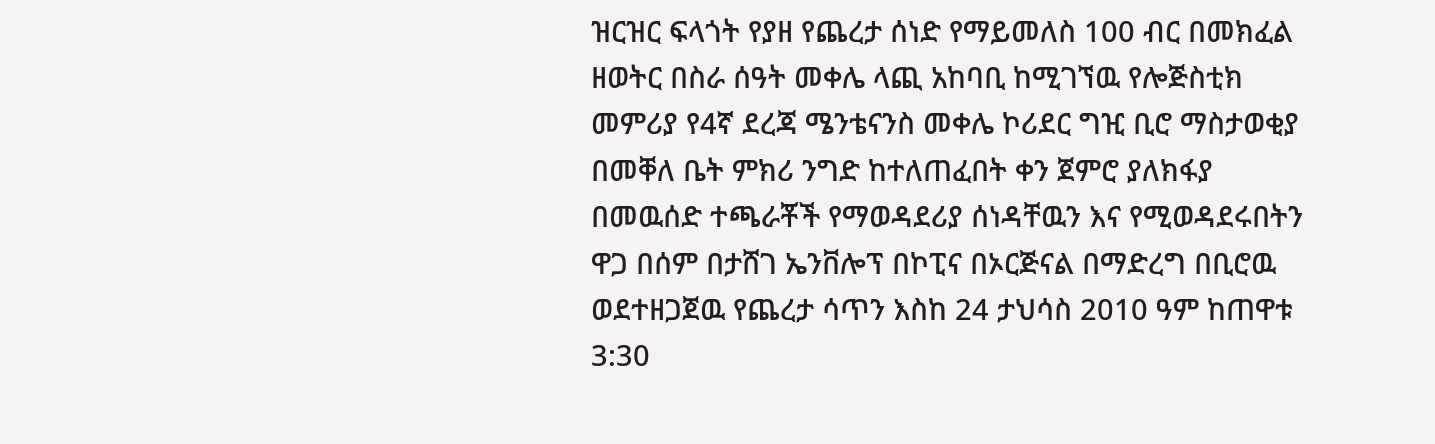ዝርዝር ፍላጎት የያዘ የጨረታ ሰነድ የማይመለስ 100 ብር በመክፈል ዘወትር በስራ ሰዓት መቀሌ ላጪ አከባቢ ከሚገኘዉ የሎጅስቲክ መምሪያ የ4ኛ ደረጃ ሜንቴናንስ መቀሌ ኮሪደር ግዢ ቢሮ ማስታወቂያ በመቐለ ቤት ምክሪ ንግድ ከተለጠፈበት ቀን ጀምሮ ያለክፋያ በመዉሰድ ተጫራቾች የማወዳደሪያ ሰነዳቸዉን እና የሚወዳደሩበትን ዋጋ በሰም በታሸገ ኤንቨሎፕ በኮፒና በኦርጅናል በማድረግ በቢሮዉ ወደተዘጋጀዉ የጨረታ ሳጥን እስከ 24 ታህሳስ 2010 ዓም ከጠዋቱ 3:30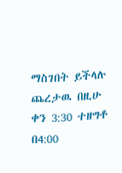ማስገበት ይችላሉ ጨረታዉ በዚሁ ቀን 3:30 ተዘግቶ በ4:00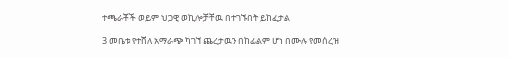ተጫራቾች ወይም ህጋዊ ወኪሎቻቸዉ በተገኙበት ይከፈታል

3 መቤቱ የተሸለ አማራጭ ካገኘ ጨረታዉን በከፊልም ሆነ በሙሉ የመሰረዝ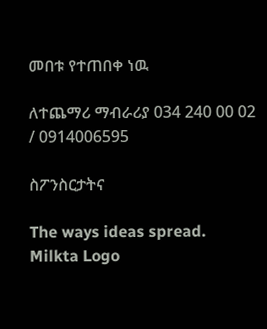መበቱ የተጠበቀ ነዉ

ለተጨማሪ ማብራሪያ 034 240 00 02 / 0914006595

ስፖንስርታትና

The ways ideas spread.
Milkta Logo